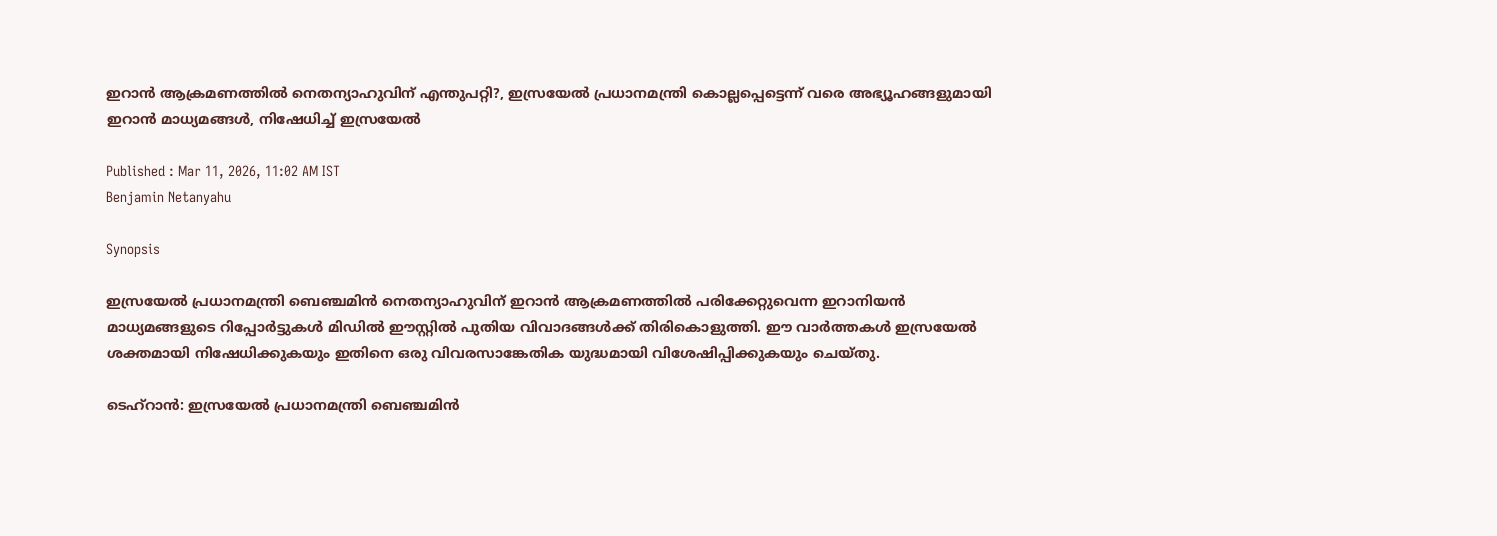ഇറാൻ ആക്രമണത്തിൽ നെതന്യാഹുവിന് എന്തുപറ്റി?, ഇസ്രയേൽ പ്രധാനമന്ത്രി കൊല്ലപ്പെട്ടെന്ന് വരെ അഭ്യൂഹങ്ങളുമായി ഇറാൻ മാധ്യമങ്ങൾ, നിഷേധിച്ച് ഇസ്രയേൽ

Published : Mar 11, 2026, 11:02 AM IST
Benjamin Netanyahu

Synopsis

ഇസ്രയേൽ പ്രധാനമന്ത്രി ബെഞ്ചമിൻ നെതന്യാഹുവിന് ഇറാൻ ആക്രമണത്തിൽ പരിക്കേറ്റുവെന്ന ഇറാനിയൻ മാധ്യമങ്ങളുടെ റിപ്പോർട്ടുകൾ മിഡിൽ ഈസ്റ്റിൽ പുതിയ വിവാദങ്ങൾക്ക് തിരികൊളുത്തി. ഈ വാർത്തകൾ ഇസ്രയേൽ ശക്തമായി നിഷേധിക്കുകയും ഇതിനെ ഒരു വിവരസാങ്കേതിക യുദ്ധമായി വിശേഷിപ്പിക്കുകയും ചെയ്തു.

ടെഹ്‌റാൻ: ഇസ്രയേൽ പ്രധാനമന്ത്രി ബെഞ്ചമിൻ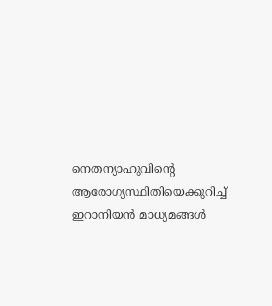നെതന്യാഹുവിന്റെ ആരോഗ്യസ്ഥിതിയെക്കുറിച്ച് ഇറാനിയൻ മാധ്യമങ്ങൾ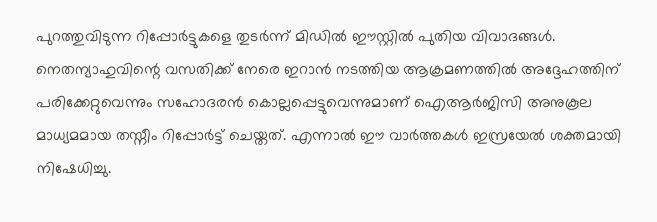പുറത്തുവിടുന്ന റിപ്പോർട്ടുകളെ തുടര്‍ന്ന് മിഡിൽ ഈസ്റ്റിൽ പുതിയ വിവാദങ്ങൾ. നെതന്യാഹുവിന്റെ വസതിക്ക് നേരെ ഇറാൻ നടത്തിയ ആക്രമണത്തിൽ അദ്ദേഹത്തിന് പരിക്കേറ്റുവെന്നും സഹോദരൻ കൊല്ലപ്പെട്ടുവെന്നുമാണ് ഐആർജിസി അനുകൂല മാധ്യമമായ തസ്നീം റിപ്പോർട്ട് ചെയ്തത്. എന്നാൽ ഈ വാർത്തകൾ ഇസ്രയേൽ ശക്തമായി നിഷേധിച്ചു.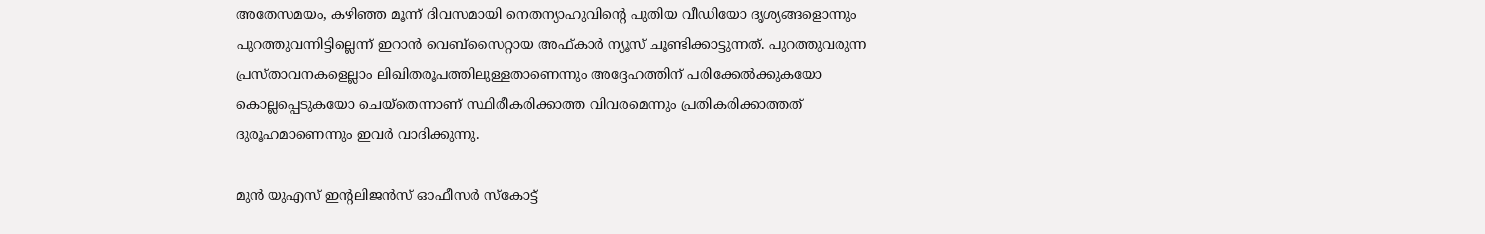അതേസമയം, കഴിഞ്ഞ മൂന്ന് ദിവസമായി നെതന്യാഹുവിന്റെ പുതിയ വീഡിയോ ദൃശ്യങ്ങളൊന്നും പുറത്തുവന്നിട്ടില്ലെന്ന് ഇറാൻ വെബ്സൈറ്റായ അഫ്കാർ ന്യൂസ് ചൂണ്ടിക്കാട്ടുന്നത്. പുറത്തുവരുന്ന പ്രസ്താവനകളെല്ലാം ലിഖിതരൂപത്തിലുള്ളതാണെന്നും അദ്ദേഹത്തിന് പരിക്കേൽക്കുകയോ കൊല്ലപ്പെടുകയോ ചെയ്തെന്നാണ് സ്ഥിരീകരിക്കാത്ത വിവരമെന്നും പ്രതികരിക്കാത്തത് ദുരൂഹമാണെന്നും ഇവർ വാദിക്കുന്നു.

മുൻ യുഎസ് ഇന്റലിജൻസ് ഓഫീസർ സ്കോട്ട്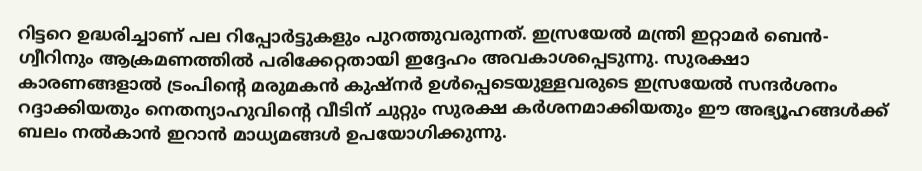റിട്ടറെ ഉദ്ധരിച്ചാണ് പല റിപ്പോർട്ടുകളും പുറത്തുവരുന്നത്. ഇസ്രയേൽ മന്ത്രി ഇറ്റാമർ ബെൻ-ഗ്വീറിനും ആക്രമണത്തിൽ പരിക്കേറ്റതായി ഇദ്ദേഹം അവകാശപ്പെടുന്നു. സുരക്ഷാ കാരണങ്ങളാൽ ട്രംപിന്റെ മരുമകൻ കുഷ്നർ ഉൾപ്പെടെയുള്ളവരുടെ ഇസ്രയേൽ സന്ദർശനം റദ്ദാക്കിയതും നെതന്യാഹുവിന്റെ വീടിന് ചുറ്റും സുരക്ഷ കർശനമാക്കിയതും ഈ അഭ്യൂഹങ്ങൾക്ക് ബലം നൽകാൻ ഇറാൻ മാധ്യമങ്ങൾ ഉപയോഗിക്കുന്നു.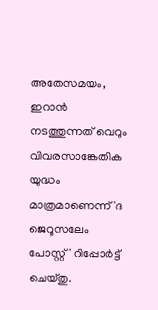അതേസമയം, ഇറാൻ നടത്തുന്നത് വെറും വിവരസാങ്കേതിക യുദ്ധം മാത്രമാണെന്ന് 'ദ ജെറൂസലേം പോസ്റ്റ്' റിപ്പോർട്ട് ചെയ്തു.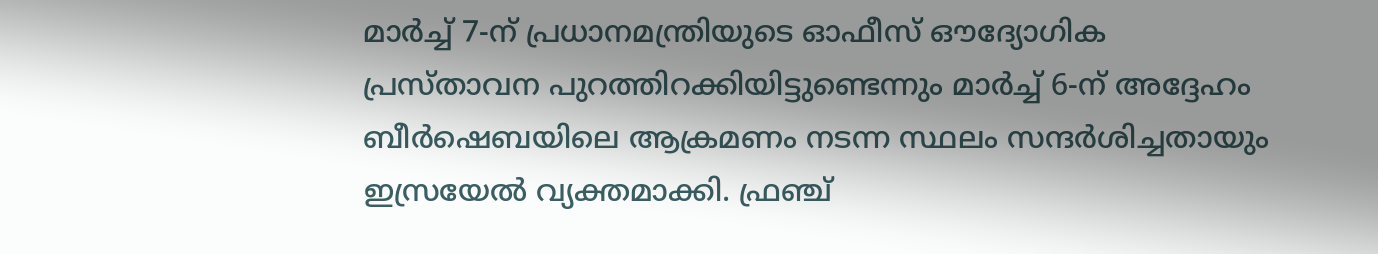മാർച്ച് 7-ന് പ്രധാനമന്ത്രിയുടെ ഓഫീസ് ഔദ്യോഗിക പ്രസ്താവന പുറത്തിറക്കിയിട്ടുണ്ടെന്നും മാർച്ച് 6-ന് അദ്ദേഹം ബീർഷെബയിലെ ആക്രമണം നടന്ന സ്ഥലം സന്ദർശിച്ചതായും ഇസ്രയേൽ വ്യക്തമാക്കി. ഫ്രഞ്ച്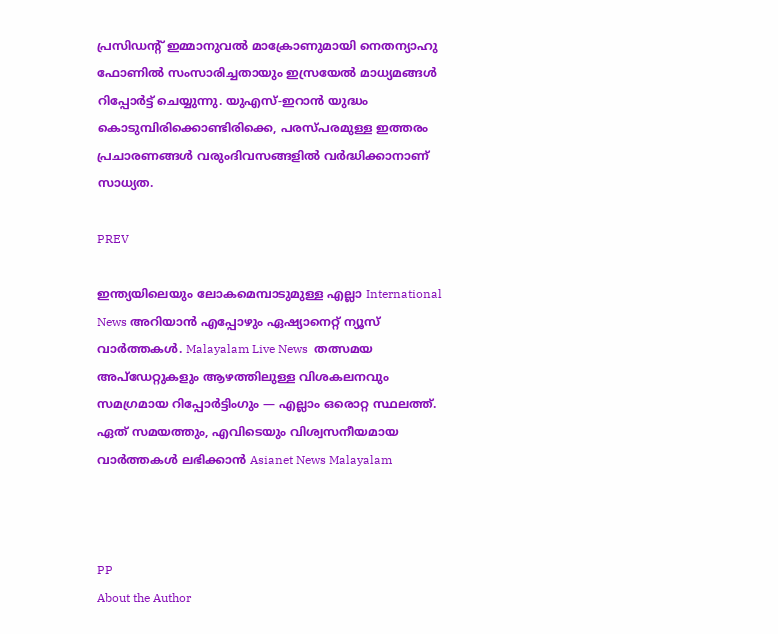പ്രസിഡന്റ് ഇമ്മാനുവൽ മാക്രോണുമായി നെതന്യാഹു ഫോണിൽ സംസാരിച്ചതായും ഇസ്രയേൽ മാധ്യമങ്ങൾ റിപ്പോർട്ട് ചെയ്യുന്നു. യുഎസ്-ഇറാൻ യുദ്ധം കൊടുമ്പിരിക്കൊണ്ടിരിക്കെ, പരസ്പരമുള്ള ഇത്തരം പ്രചാരണങ്ങൾ വരുംദിവസങ്ങളിൽ വർദ്ധിക്കാനാണ് സാധ്യത.

PREV

ഇന്ത്യയിലെയും ലോകമെമ്പാടുമുള്ള എല്ലാ International News അറിയാൻ എപ്പോഴും ഏഷ്യാനെറ്റ് ന്യൂസ് വാർത്തകൾ. Malayalam Live News  തത്സമയ അപ്‌ഡേറ്റുകളും ആഴത്തിലുള്ള വിശകലനവും സമഗ്രമായ റിപ്പോർട്ടിംഗും — എല്ലാം ഒരൊറ്റ സ്ഥലത്ത്. ഏത് സമയത്തും, എവിടെയും വിശ്വസനീയമായ വാർത്തകൾ ലഭിക്കാൻ Asianet News Malayalam



PP
About the Author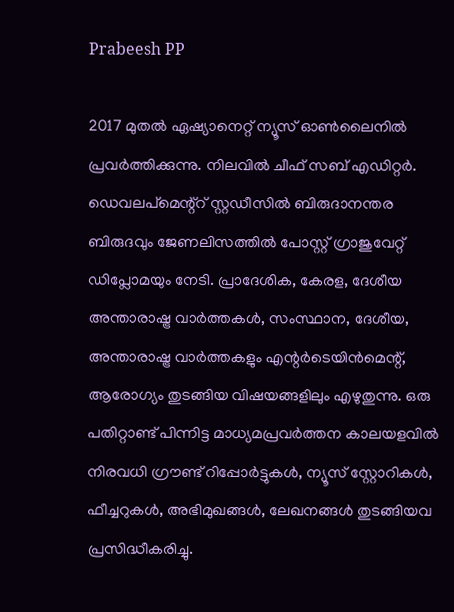Prabeesh PP

2017 മുതല്‍ ഏഷ്യാനെറ്റ് ന്യൂസ് ഓണ്‍ലൈനില്‍ പ്രവര്‍ത്തിക്കുന്നു. നിലവില്‍ ചീഫ് സബ് എഡിറ്റര്‍. ഡെവലപ്മെന്റ്റ് സ്റ്റഡീസിൽ ബിരുദാനന്തര ബിരുദവും ജേണലിസത്തില്‍ പോസ്റ്റ് ഗ്രാജുവേറ്റ് ഡിപ്ലോമയും നേടി. പ്രാദേശിക, കേരള, ദേശീയ അന്താരാഷ്ട്ര വാർത്തകൾ, സംസ്ഥാന, ദേശീയ, അന്താരാഷ്ട്ര വാര്‍ത്തകളും എന്റര്‍ടെയിന്‍മെന്റ്, ആരോഗ്യം തുടങ്ങിയ വിഷയങ്ങളിലും എഴുതുന്നു. ഒരു പതിറ്റാണ്ട് പിന്നിട്ട മാധ്യമപ്രവര്‍ത്തന കാലയളവില്‍ നിരവധി ഗ്രൗണ്ട് റിപ്പോര്‍ട്ടുകള്‍, ന്യൂസ് സ്റ്റോറികള്‍, ഫീച്ചറുകള്‍, അഭിമുഖങ്ങള്‍, ലേഖനങ്ങള്‍ തുടങ്ങിയവ പ്രസിദ്ധീകരിച്ചു.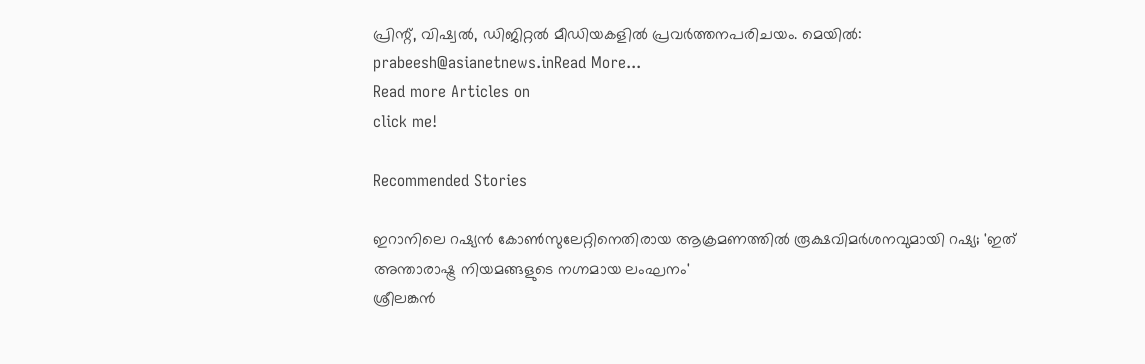പ്രിന്റ്, വിഷ്വല്‍, ഡിജിറ്റല്‍ മീഡിയകളില്‍ പ്രവര്‍ത്തനപരിചയം. മെയില്‍: prabeesh@asianetnews.inRead More...
Read more Articles on
click me!

Recommended Stories

ഇറാനിലെ റഷ്യൻ കോണ്‍സുലേറ്റിനെതിരായ ആക്രമണത്തിൽ രൂക്ഷവിമർശനവുമായി റഷ്യ; 'ഇത് അന്താരാഷ്ട്ര നിയമങ്ങളുടെ നഗ്നമായ ലംഘനം'
ശ്രീലങ്കൻ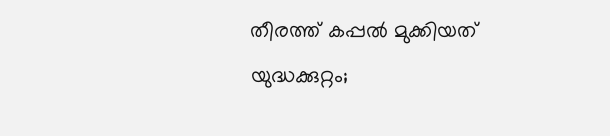തീരത്ത് കപ്പൽ മുക്കിയത് യുദ്ധക്കുറ്റം;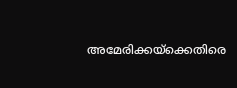അമേരിക്കയ്ക്കെതിരെ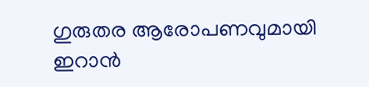ഗുരുതര ആരോപണവുമായി ഇറാൻ